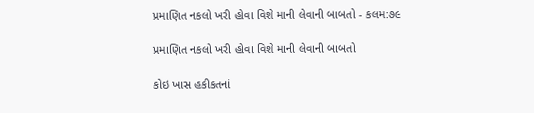પ્રમાણિત નકલો ખરી હોવા વિશે માની લેવાની બાબતો - કલમ:૭૯

પ્રમાણિત નકલો ખરી હોવા વિશે માની લેવાની બાબતો

કોઇ ખાસ હકીકતનાં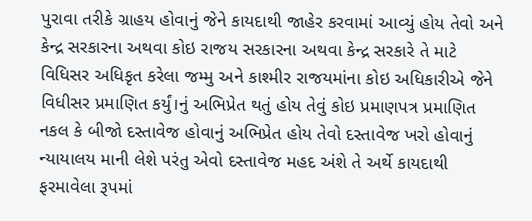પુરાવા તરીકે ગ્રાહય હોવાનું જેને કાયદાથી જાહેર કરવામાં આવ્યું હોય તેવો અને કેન્દ્ર સરકારના અથવા કોઇ રાજય સરકારના અથવા કેન્દ્ર સરકારે તે માટે વિધિસર અધિકૃત કરેલા જમ્મુ અને કાશ્મીર રાજયમાંના કોઇ અધિકારીએ જેને વિધીસર પ્રમાણિત કર્યું।નું અભિપ્રેત થતું હોય તેવું કોઇ પ્રમાણપત્ર પ્રમાણિત નકલ કે બીજો દસ્તાવેજ હોવાનું અભિપ્રેત હોય તેવો દસ્તાવેજ ખરો હોવાનું ન્યાયાલય માની લેશે પરંતુ એવો દસ્તાવેજ મહદ અંશે તે અર્થે કાયદાથી ફરમાવેલા રૂપમાં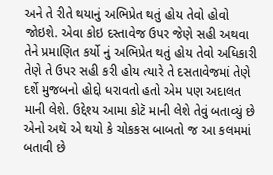અને તે રીતે થયાનું અભિપ્રેત થતું હોય તેવો હોવો જોઇશે. એવા કોઇ દસ્તાવેજ ઉપર જેણે સહી અથવા તેને પ્રમાણિત કર્યો નું અભિપ્રેત થતું હોય તેવો અધિકારી તેણે તે ઉપર સહી કરી હોય ત્યારે તે દસતાવેજમાં તેણે દર્શે મુજબનો હોદ્દો ધરાવતો હતો એમ પણ અદાલત માની લેશે. ઉદ્દેશ્ય આમા કોટૅ માની લેશે તેવું બતાવ્યું છે એનો અથૅ એ થયો કે ચોકકસ બાબતો જ આ કલમમાં બતાવી છે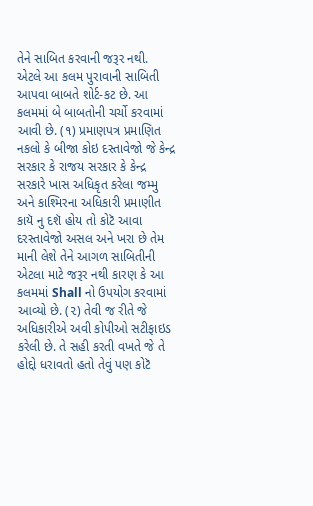તેને સાબિત કરવાની જરૂર નથી. એટલે આ કલમ પુરાવાની સાબિતી આપવા બાબતે શોર્ટ-કટ છે. આ કલમમાં બે બાબતોની ચર્ચો કરવામાં આવી છે. (૧) પ્રમાણપત્ર પ્રમાણિત નકલો કે બીજા કોઇ દસ્તાવેજો જે કેન્દ્ર સરકાર કે રાજય સરકાર કે કેન્દ્ર સરકારે ખાસ અધિકૃત કરેલા જમ્મુ અને કાશ્મિરના અધિકારી પ્રમાણીત કાયૅ નુ દશૅ હોય તો કોટૅ આવા દરસ્તાવેજો અસલ અને ખરા છે તેમ માની લેશે તેને આગળ સાબિતીની એટલા માટે જરૂર નથી કારણ કે આ કલમમાં Shall નો ઉપયોગ કરવામાં આવ્યો છે. (૨) તેવી જ રીતે જે અધિકારીએ અવી કોપીઓ સટીફાઇડ કરેલી છે. તે સહી કરતી વખતે જે તે હોદ્દો ધરાવતો હતો તેવું પણ કોટૅ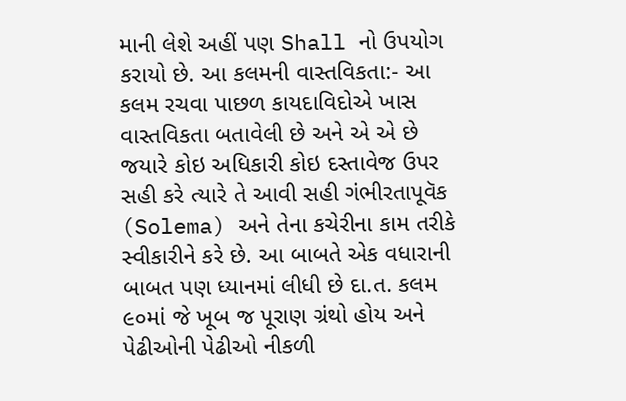માની લેશે અહીં પણ Shall નો ઉપયોગ કરાયો છે. આ કલમની વાસ્તવિકતા:- આ કલમ રચવા પાછળ કાયદાવિદોએ ખાસ વાસ્તવિકતા બતાવેલી છે અને એ એ છે જયારે કોઇ અધિકારી કોઇ દસ્તાવેજ ઉપર સહી કરે ત્યારે તે આવી સહી ગંભીરતાપૂવૅક (Solema) અને તેના કચેરીના કામ તરીકે સ્વીકારીને કરે છે. આ બાબતે એક વધારાની બાબત પણ ધ્યાનમાં લીધી છે દા.ત. કલમ ૯૦માં જે ખૂબ જ પૂરાણ ગ્રંથો હોય અને પેઢીઓની પેઢીઓ નીકળી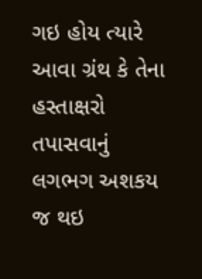ગઇ હોય ત્યારે આવા ગ્રંથ કે તેના હસ્તાક્ષરો તપાસવાનું લગભગ અશકય જ થઇ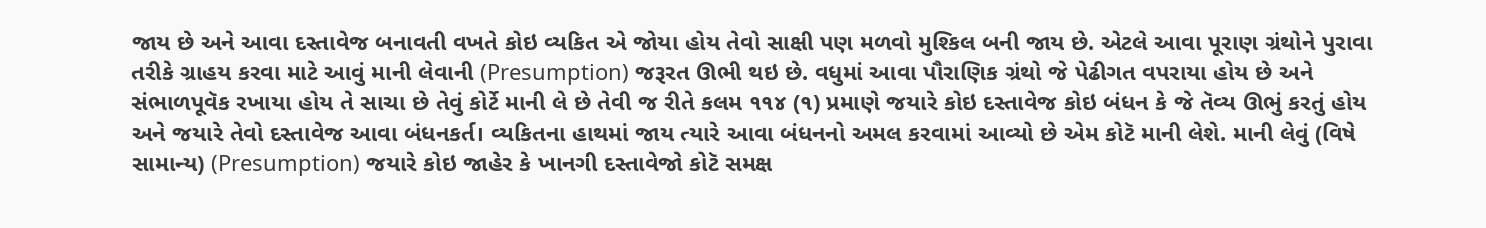જાય છે અને આવા દસ્તાવેજ બનાવતી વખતે કોઇ વ્યકિત એ જોયા હોય તેવો સાક્ષી પણ મળવો મુશ્કિલ બની જાય છે. એટલે આવા પૂરાણ ગ્રંથોને પુરાવા તરીકે ગ્રાહય કરવા માટે આવું માની લેવાની (Presumption) જરૂરત ઊભી થઇ છે. વધુમાં આવા પૌરાણિક ગ્રંથો જે પેઢીગત વપરાયા હોય છે અને સંભાળપૂવૅક રખાયા હોય તે સાચા છે તેવું કોર્ટે માની લે છે તેવી જ રીતે કલમ ૧૧૪ (૧) પ્રમાણે જયારે કોઇ દસ્તાવેજ કોઇ બંધન કે જે તૅવ્ય ઊભું કરતું હોય અને જયારે તેવો દસ્તાવેજ આવા બંધનકર્ત। વ્યકિતના હાથમાં જાય ત્યારે આવા બંધનનો અમલ કરવામાં આવ્યો છે એમ કોટૅ માની લેશે. માની લેવું (વિષે સામાન્ય) (Presumption) જયારે કોઇ જાહેર કે ખાનગી દસ્તાવેજો કોટૅ સમક્ષ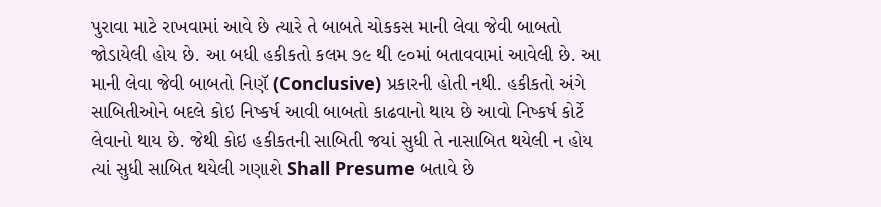પુરાવા માટે રાખવામાં આવે છે ત્યારે તે બાબતે ચોકકસ માની લેવા જેવી બાબતો જોડાયેલી હોય છે. આ બધી હકીકતો કલમ ૭૯ થી ૯૦માં બતાવવામાં આવેલી છે. આ માની લેવા જેવી બાબતો નિણૅ (Conclusive) પ્રકારની હોતી નથી. હકીકતો અંગે સાબિતીઓને બદલે કોઇ નિષ્કર્ષ આવી બાબતો કાઢવાનો થાય છે આવો નિષ્કર્ષ કોર્ટે લેવાનો થાય છે. જેથી કોઇ હકીકતની સાબિતી જયાં સુધી તે નાસાબિત થયેલી ન હોય ત્યાં સુધી સાબિત થયેલી ગણાશે Shall Presume બતાવે છે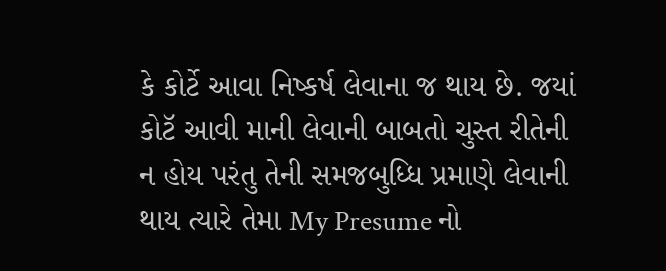કે કોર્ટે આવા નિષ્કર્ષ લેવાના જ થાય છે. જયાં કોટૅ આવી માની લેવાની બાબતો ચુસ્ત રીતેની ન હોય પરંતુ તેની સમજબુધ્ધિ પ્રમાણે લેવાની થાય ત્યારે તેમા My Presume નો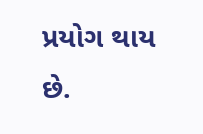પ્રયોગ થાય છે.